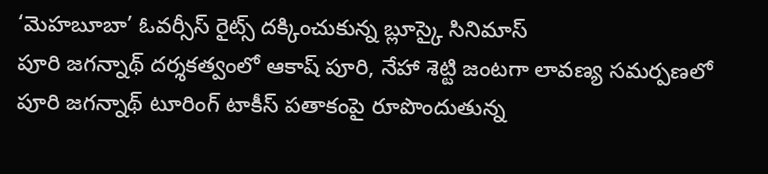‘మెహబూబా’ ఓవర్సీస్ రైట్స్ దక్కించుకున్న బ్లూస్కై సినిమాస్
పూరి జగన్నాథ్ దర్శకత్వంలో ఆకాష్ పూరి, నేహా శెట్టి జంటగా లావణ్య సమర్పణలో పూరి జగన్నాథ్ టూరింగ్ టాకీస్ పతాకంపై రూపొందుతున్న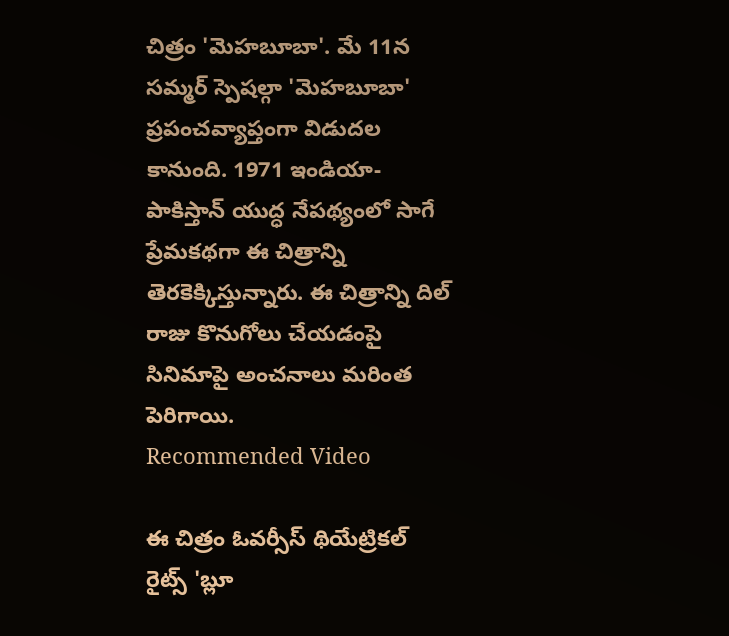చిత్రం 'మెహబూబా'. మే 11న సమ్మర్ స్పెషల్గా 'మెహబూబా' ప్రపంచవ్యాప్తంగా విడుదల కానుంది. 1971 ఇండియా-పాకిస్తాన్ యుద్ధ నేపథ్యంలో సాగే ప్రేమకథగా ఈ చిత్రాన్ని తెరకెక్కిస్తున్నారు. ఈ చిత్రాన్ని దిల్ రాజు కొనుగోలు చేయడంపై సినిమాపై అంచనాలు మరింత పెరిగాయి.
Recommended Video

ఈ చిత్రం ఓవర్సీస్ థియేట్రికల్ రైట్స్ 'బ్లూ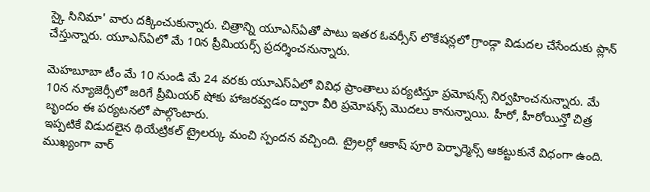స్కై సినిమా' వారు దక్కించుకున్నారు. చిత్రాన్ని యూఎస్ఏతో పాటు ఇతర ఓవర్సీస్ లొకేషన్లలో గ్రాండ్గా విడుదల చేసేందుకు ప్లాన్ చేస్తున్నారు. యూఎస్ఏలో మే 10న ప్రీమియర్స్ ప్రదర్శించనున్నారు.

మెహబూబా టీం మే 10 నుండి మే 24 వరకు యూఎస్ఏలో వివిధ ప్రాంతాలు పర్యటిస్తూ ప్రమోషన్స్ నిర్వహించనున్నారు. మే 10న న్యూజెర్సీలో జరిగే ప్రీమియర్ షోకు హాజరవ్వడం ద్వారా వీరి ప్రమోషన్స్ మొదలు కానున్నాయి. హీరో, హీరోయిన్తో చిత్ర బృందం ఈ పర్యటనలో పాల్గొంటారు.
ఇప్పటికే విడుదలైన థియేట్రికల్ ట్రైలర్కు మంచి స్పందన వచ్చింది. ట్రైలర్లో ఆకాష్ పూరి పెర్ఫార్మెన్స్ ఆకట్టుకునే విధంగా ఉంది. ముఖ్యంగా వార్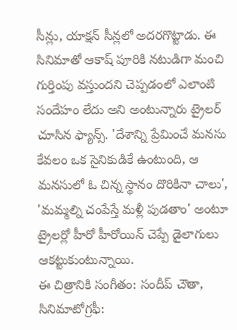సీన్లు, యాక్షన్ సీన్లలో అదరగొట్టాడు. ఈ సినిమాతో ఆకాష్ పూరికి నటుడిగా మంచి గుర్తింపు వస్తుందని చెప్పడంలో ఎలాంటి సందేహం లేదు అని అంటున్నారు ట్రైలర్ చూసిన ఫ్యాన్స్. 'దేశాన్ని ప్రేమించే మనసు కేవలం ఒక సైనికుడికే ఉంటుంది, ఆ మనసులో ఓ చిన్న స్థానం దొరికినా చాలు', 'మమ్మల్ని చంపేస్తే మళ్లీ పుడతాం' అంటూ ట్రైలర్లో హీరో హీరోయిన్ చెప్పే డైలాగులు ఆకట్టుకుంటున్నాయి.
ఈ చిత్రానికి సంగీతం: సందీప్ చౌతా, సినిమాటోగ్రఫీ: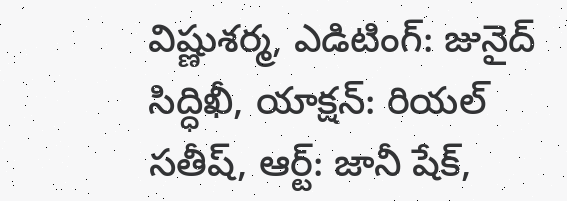విష్ణుశర్మ, ఎడిటింగ్: జునైద్ సిద్ధిఖీ, యాక్షన్: రియల్ సతీష్, ఆర్ట్: జానీ షేక్,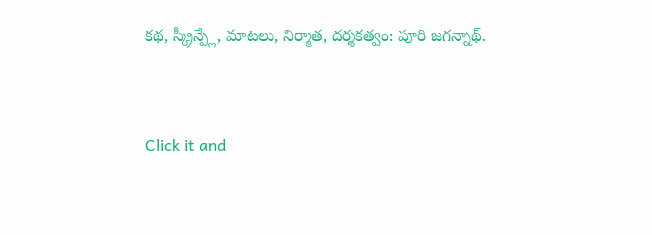కథ, స్క్రీన్ప్లే, మాటలు, నిర్మాత, దర్శకత్వం: పూరి జగన్నాథ్.


Click it and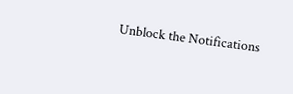Unblock the Notifications